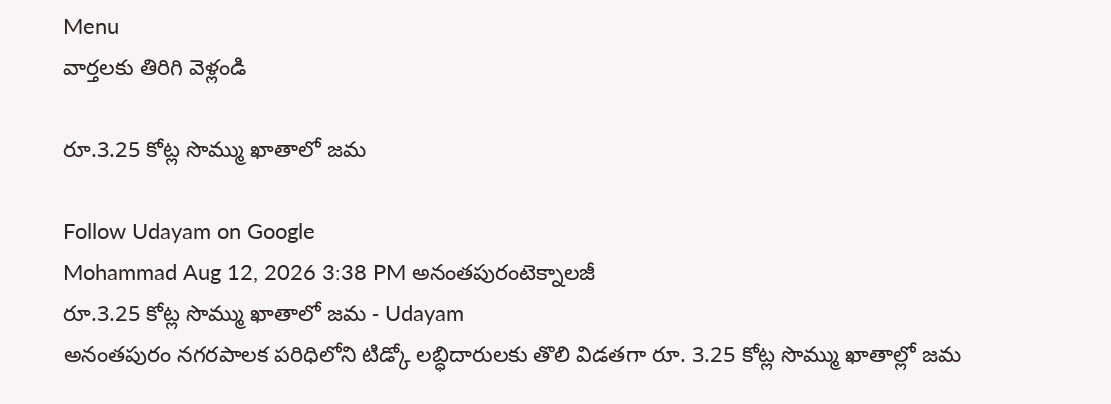Menu
వార్తలకు తిరిగి వెళ్లండి

రూ.3.25 కోట్ల సొమ్ము ఖాతాలో జమ

Follow Udayam on Google
Mohammad Aug 12, 2026 3:38 PM అనంతపురంటెక్నాలజీ
రూ.3.25 కోట్ల సొమ్ము ఖాతాలో జమ - Udayam
అనంతపురం నగరపాలక పరిధిలోని టిడ్కో లబ్ధిదారులకు తొలి విడతగా రూ. 3.25 కోట్ల సొమ్ము ఖాతాల్లో జమ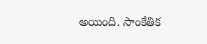అయింది. సాంకేతిక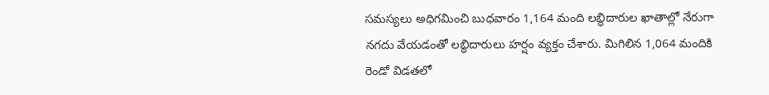సమస్యలు అధిగమించి బుధవారం 1,164 మంది లబ్ధిదారుల ఖాతాల్లో నేరుగా నగదు వేయడంతో లబ్ధిదారులు హర్షం వ్యక్తం చేశారు. మిగిలిన 1,064 మందికి రెండో విడతలో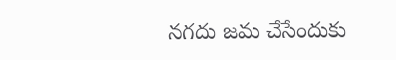నగదు జమ చేసేందుకు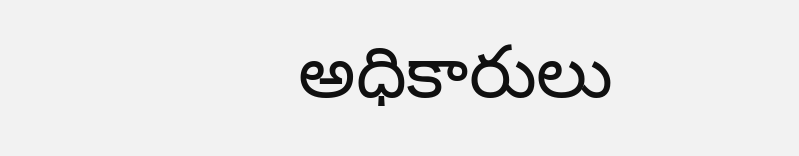అధికారులు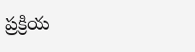ప్రక్రియ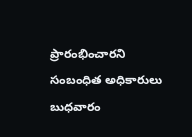ప్రారంభించారని సంబంధిత అధికారులు బుధవారం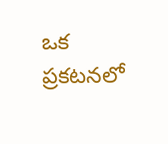ఒక ప్రకటనలో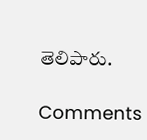తెలిపారు.

Comments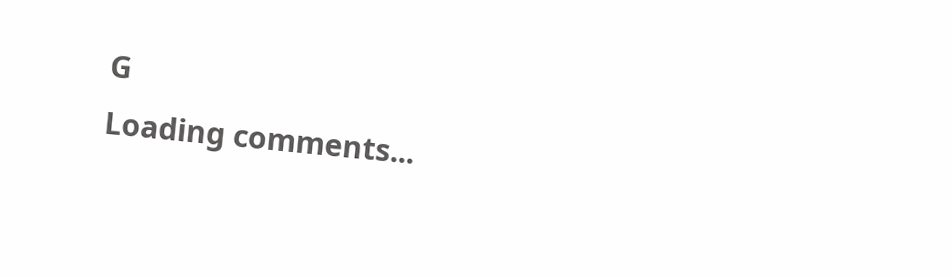G
Loading comments...